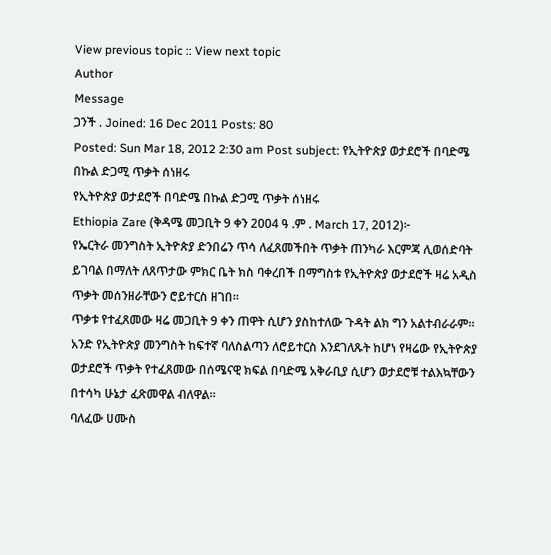View previous topic :: View next topic
Author
Message
ጋንች . Joined: 16 Dec 2011 Posts: 80
Posted: Sun Mar 18, 2012 2:30 am Post subject: የኢትዮጵያ ወታደሮች በባድሜ በኩል ድጋሚ ጥቃት ሰነዘሩ
የኢትዮጵያ ወታደሮች በባድሜ በኩል ድጋሚ ጥቃት ሰነዘሩ
Ethiopia Zare (ቅዳሜ መጋቢት 9 ቀን 2004 ዓ .ም . March 17, 2012)፦
የኤርትራ መንግስት ኢትዮጵያ ድንበሬን ጥሳ ለፈጸመችበት ጥቃት ጠንካራ እርምጃ ሊወሰድባት ይገባል በማለት ለጸጥታው ምክር ቤት ክስ ባቀረበች በማግስቱ የኢትዮጵያ ወታደሮች ዛሬ አዲስ ጥቃት መሰንዘራቸውን ሮይተርስ ዘገበ።
ጥቃቱ የተፈጸመው ዛሬ መጋቢት 9 ቀን ጠዋት ሲሆን ያስከተለው ጉዳት ልክ ግን አልተብራራም። አንድ የኢትዮጵያ መንግስት ከፍተኛ ባለስልጣን ለሮይተርስ እንደገለጹት ከሆነ የዛሬው የኢትዮጵያ ወታደሮች ጥቃት የተፈጸመው በሰሜናዊ ክፍል በባድሜ አቅራቢያ ሲሆን ወታደሮቹ ተልእኳቸውን በተሳካ ሁኔታ ፈጽመዋል ብለዋል።
ባለፈው ሀሙስ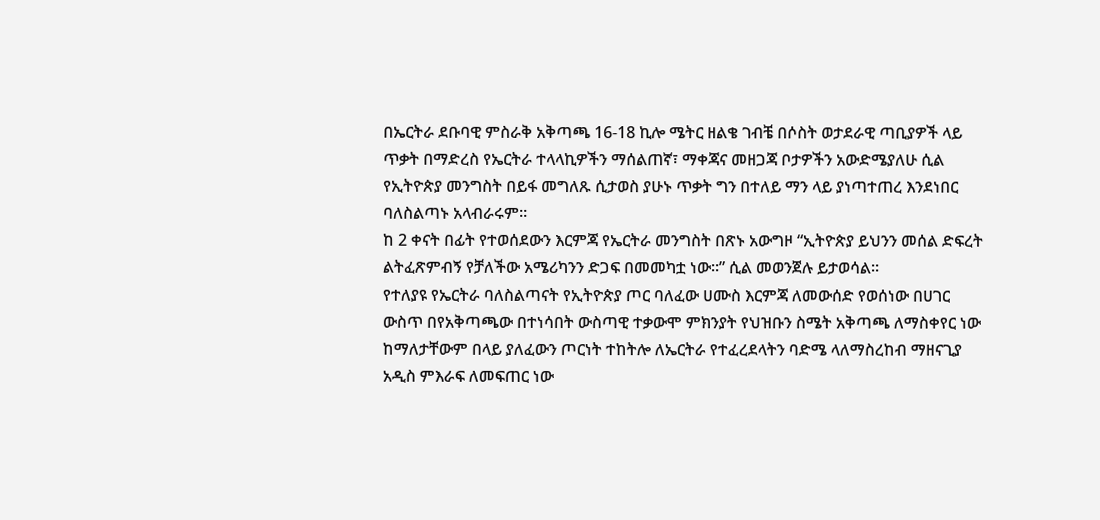በኤርትራ ደቡባዊ ምስራቅ አቅጣጫ 16-18 ኪሎ ሜትር ዘልቄ ገብቼ በሶስት ወታደራዊ ጣቢያዎች ላይ ጥቃት በማድረስ የኤርትራ ተላላኪዎችን ማሰልጠኛ፣ ማቀጃና መዘጋጃ ቦታዎችን አውድሜያለሁ ሲል የኢትዮጵያ መንግስት በይፋ መግለጹ ሲታወስ ያሁኑ ጥቃት ግን በተለይ ማን ላይ ያነጣተጠረ እንደነበር ባለስልጣኑ አላብራሩም።
ከ 2 ቀናት በፊት የተወሰደውን እርምጃ የኤርትራ መንግስት በጽኑ አውግዞ “ኢትዮጵያ ይህንን መሰል ድፍረት ልትፈጽምብኝ የቻለችው አሜሪካንን ድጋፍ በመመካቷ ነው።” ሲል መወንጀሉ ይታወሳል።
የተለያዩ የኤርትራ ባለስልጣናት የኢትዮጵያ ጦር ባለፈው ሀሙስ እርምጃ ለመውሰድ የወሰነው በሀገር ውስጥ በየአቅጣጫው በተነሳበት ውስጣዊ ተቃውሞ ምክንያት የህዝቡን ስሜት አቅጣጫ ለማስቀየር ነው ከማለታቸውም በላይ ያለፈውን ጦርነት ተከትሎ ለኤርትራ የተፈረደላትን ባድሜ ላለማስረከብ ማዘናጊያ አዲስ ምእራፍ ለመፍጠር ነው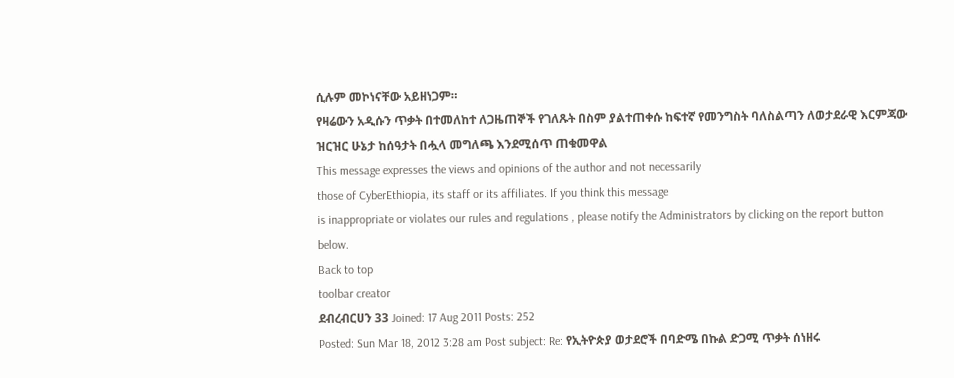ሲሉም መኮነናቸው አይዘነጋም።
የዛሬውን አዲሱን ጥቃት በተመለከተ ለጋዜጠኞች የገለጹት በስም ያልተጠቀሱ ከፍተኛ የመንግስት ባለስልጣን ለወታደራዊ እርምጃው ዝርዝር ሁኔታ ከሰዓታት በሗላ መግለጫ እንደሚሰጥ ጠቁመዋል
This message expresses the views and opinions of the author and not necessarily
those of CyberEthiopia, its staff or its affiliates. If you think this message
is inappropriate or violates our rules and regulations , please notify the Administrators by clicking on the report button below.
Back to top
toolbar creator
ደብረብርሀን 33 Joined: 17 Aug 2011 Posts: 252
Posted: Sun Mar 18, 2012 3:28 am Post subject: Re: የኢትዮጵያ ወታደሮች በባድሜ በኩል ድጋሚ ጥቃት ሰነዘሩ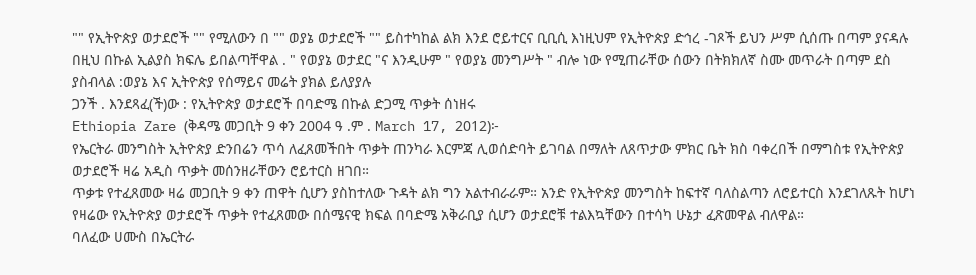"" የኢትዮጵያ ወታደሮች "" የሚለውን በ "" ወያኔ ወታደሮች "" ይስተካከል ልክ እንደ ሮይተርና ቢቢሲ እነዚህም የኢትዮጵያ ድኅረ -ገጾች ይህን ሥም ሲሰጡ በጣም ያናዳሉ በዚህ በኩል ኢልያስ ክፍሌ ይበልጣቸዋል . " የወያኔ ወታደር "ና እንዲሁም " የወያኔ መንግሥት " ብሎ ነው የሚጠራቸው ሰውን በትክክለኛ ስሙ መጥራት በጣም ደስ ያስብላል :ወያኔ እና ኢትዮጵያ የሰማይና መሬት ያክል ይለያያሉ
ጋንች . እንደጻፈ(ች)ው : የኢትዮጵያ ወታደሮች በባድሜ በኩል ድጋሚ ጥቃት ሰነዘሩ
Ethiopia Zare (ቅዳሜ መጋቢት 9 ቀን 2004 ዓ .ም . March 17, 2012)፦
የኤርትራ መንግስት ኢትዮጵያ ድንበሬን ጥሳ ለፈጸመችበት ጥቃት ጠንካራ እርምጃ ሊወሰድባት ይገባል በማለት ለጸጥታው ምክር ቤት ክስ ባቀረበች በማግስቱ የኢትዮጵያ ወታደሮች ዛሬ አዲስ ጥቃት መሰንዘራቸውን ሮይተርስ ዘገበ።
ጥቃቱ የተፈጸመው ዛሬ መጋቢት 9 ቀን ጠዋት ሲሆን ያስከተለው ጉዳት ልክ ግን አልተብራራም። አንድ የኢትዮጵያ መንግስት ከፍተኛ ባለስልጣን ለሮይተርስ እንደገለጹት ከሆነ የዛሬው የኢትዮጵያ ወታደሮች ጥቃት የተፈጸመው በሰሜናዊ ክፍል በባድሜ አቅራቢያ ሲሆን ወታደሮቹ ተልእኳቸውን በተሳካ ሁኔታ ፈጽመዋል ብለዋል።
ባለፈው ሀሙስ በኤርትራ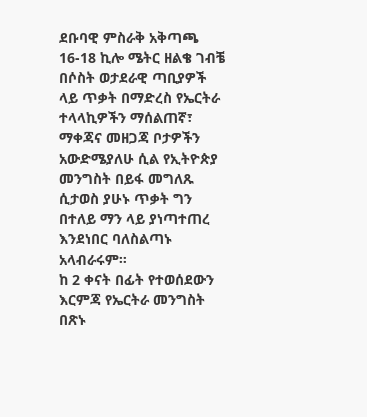ደቡባዊ ምስራቅ አቅጣጫ 16-18 ኪሎ ሜትር ዘልቄ ገብቼ በሶስት ወታደራዊ ጣቢያዎች ላይ ጥቃት በማድረስ የኤርትራ ተላላኪዎችን ማሰልጠኛ፣ ማቀጃና መዘጋጃ ቦታዎችን አውድሜያለሁ ሲል የኢትዮጵያ መንግስት በይፋ መግለጹ ሲታወስ ያሁኑ ጥቃት ግን በተለይ ማን ላይ ያነጣተጠረ እንደነበር ባለስልጣኑ አላብራሩም።
ከ 2 ቀናት በፊት የተወሰደውን እርምጃ የኤርትራ መንግስት በጽኑ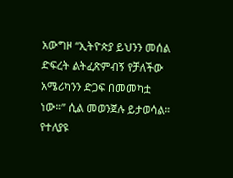አውግዞ “ኢትዮጵያ ይህንን መሰል ድፍረት ልትፈጽምብኝ የቻለችው አሜሪካንን ድጋፍ በመመካቷ ነው።” ሲል መወንጀሉ ይታወሳል።
የተለያዩ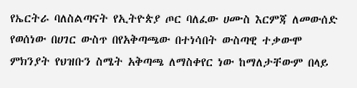የኤርትራ ባለስልጣናት የኢትዮጵያ ጦር ባለፈው ሀሙስ እርምጃ ለመውሰድ የወሰነው በሀገር ውስጥ በየአቅጣጫው በተነሳበት ውስጣዊ ተቃውሞ ምክንያት የህዝቡን ስሜት አቅጣጫ ለማስቀየር ነው ከማለታቸውም በላይ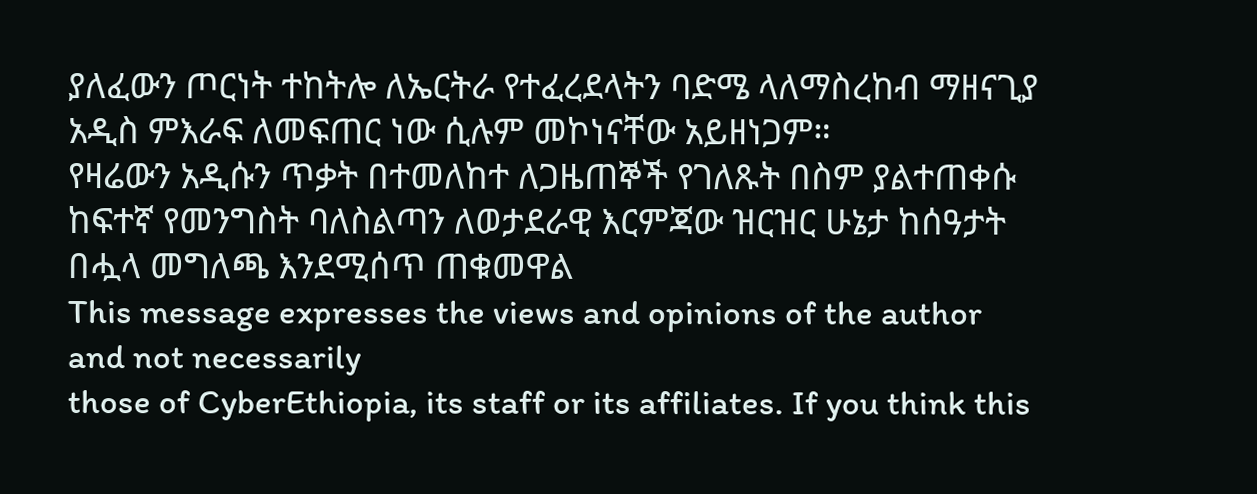ያለፈውን ጦርነት ተከትሎ ለኤርትራ የተፈረደላትን ባድሜ ላለማስረከብ ማዘናጊያ አዲስ ምእራፍ ለመፍጠር ነው ሲሉም መኮነናቸው አይዘነጋም።
የዛሬውን አዲሱን ጥቃት በተመለከተ ለጋዜጠኞች የገለጹት በስም ያልተጠቀሱ ከፍተኛ የመንግስት ባለስልጣን ለወታደራዊ እርምጃው ዝርዝር ሁኔታ ከሰዓታት በሗላ መግለጫ እንደሚሰጥ ጠቁመዋል
This message expresses the views and opinions of the author and not necessarily
those of CyberEthiopia, its staff or its affiliates. If you think this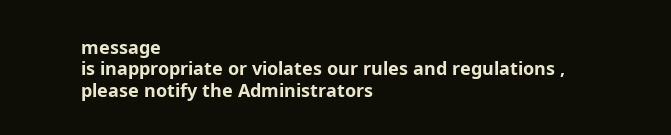message
is inappropriate or violates our rules and regulations , please notify the Administrators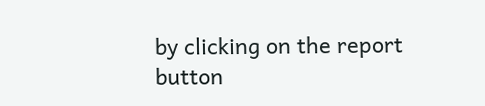by clicking on the report button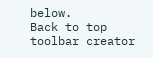below.
Back to top
toolbar creator